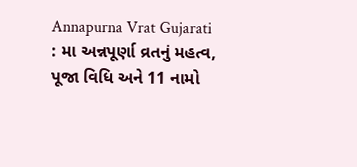Annapurna Vrat Gujarati : મા અન્નપૂર્ણા વ્રતનું મહત્વ, પૂજા વિધિ અને 11 નામો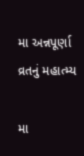મા અન્નપૂર્ણા વ્રતનું મહાત્મ્ય

મા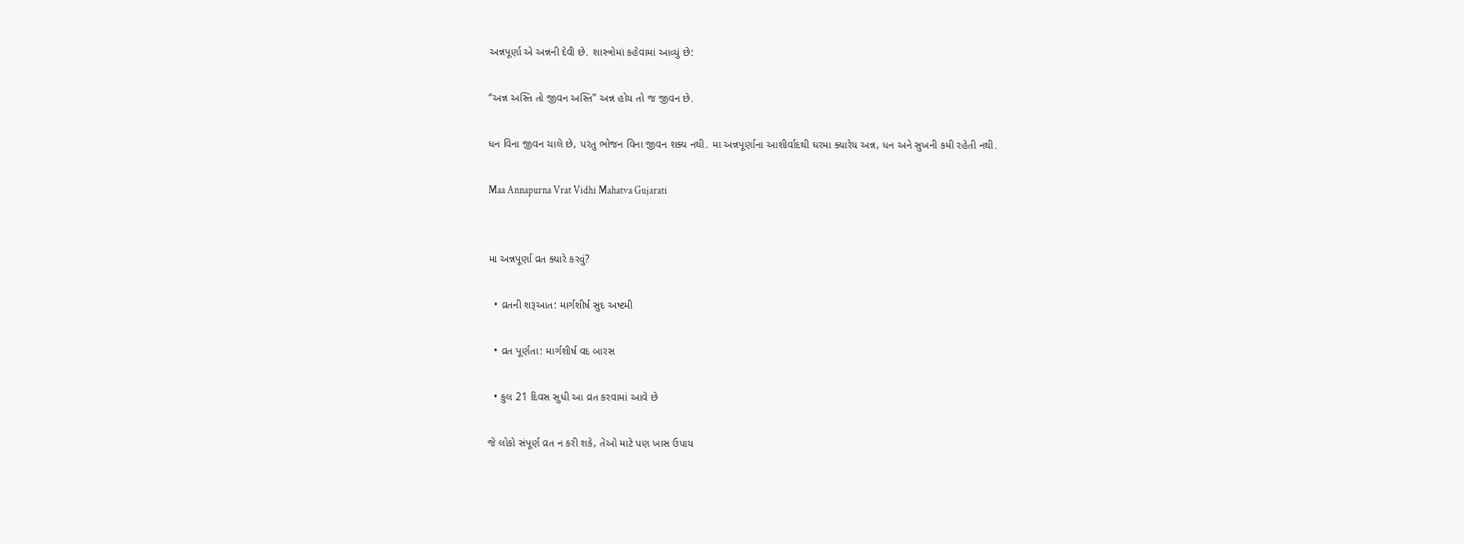અન્નપૂર્ણા એ અન્નની દેવી છે. શાસ્ત્રોમાં કહેવામાં આવ્યું છે:

“અન્ન અસ્તિ તો જીવન અસ્તિ” અન્ન હોય તો જ જીવન છે.

ધન વિના જીવન ચાલે છે, પરંતુ ભોજન વિના જીવન શક્ય નથી. મા અન્નપૂર્ણાના આશીર્વાદથી ઘરમા ક્યારેય અન્ન, ધન અને સુખની કમી રહેતી નથી.

Maa Annapurna Vrat Vidhi Mahatva Gujarati


મા અન્નપૂર્ણા વ્રત ક્યારે કરવું?

  • વ્રતની શરૂઆત: માર્ગશીર્ષ સુદ અષ્ટમી

  • વ્રત પૂર્ણતા: માર્ગશીર્ષ વદ બારસ

  • કુલ 21 દિવસ સુધી આ વ્રત કરવામાં આવે છે

જે લોકો સંપૂર્ણ વ્રત ન કરી શકે, તેઓ માટે પણ ખાસ ઉપાય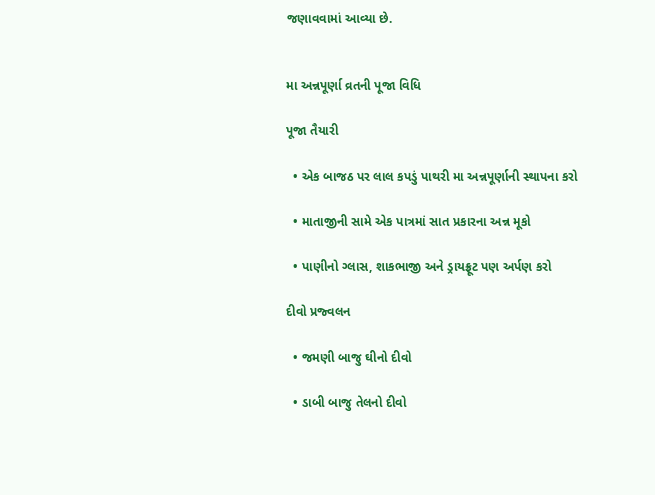જણાવવામાં આવ્યા છે.


મા અન્નપૂર્ણા વ્રતની પૂજા વિધિ

પૂજા તૈયારી

  • એક બાજઠ પર લાલ કપડું પાથરી મા અન્નપૂર્ણાની સ્થાપના કરો

  • માતાજીની સામે એક પાત્રમાં સાત પ્રકારના અન્ન મૂકો

  • પાણીનો ગ્લાસ, શાકભાજી અને ડ્રાયફ્રૂટ પણ અર્પણ કરો

દીવો પ્રજ્વલન

  • જમણી બાજુ ઘીનો દીવો

  • ડાબી બાજુ તેલનો દીવો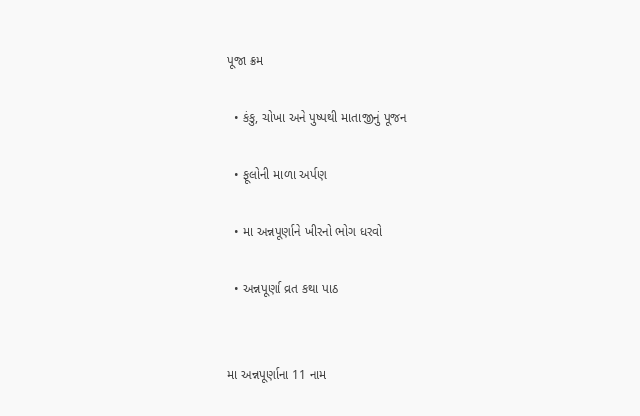પૂજા ક્રમ

  • કંકુ, ચોખા અને પુષ્પથી માતાજીનું પૂજન

  • ફૂલોની માળા અર્પણ

  • મા અન્નપૂર્ણાને ખીરનો ભોગ ધરવો

  • અન્નપૂર્ણા વ્રત કથા પાઠ


મા અન્નપૂર્ણાના 11 નામ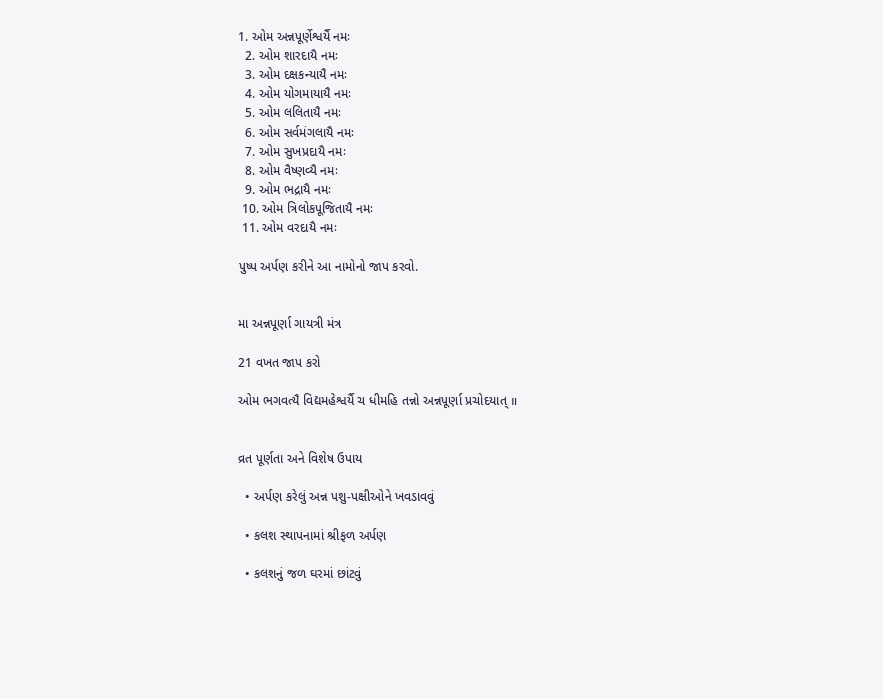1. ઓમ અન્નપૂર્ણેશ્વર્યૈ નમઃ
  2. ઓમ શારદાયૈ નમઃ
  3. ઓમ દક્ષકન્યાયૈ નમઃ
  4. ઓમ યોગમાયાયૈ નમઃ
  5. ઓમ લલિતાયૈ નમઃ
  6. ઓમ સર્વમંગલાયૈ નમઃ
  7. ઓમ સુખપ્રદાયૈ નમઃ
  8. ઓમ વૈષ્ણવ્યૈ નમઃ
  9. ઓમ ભદ્રાયૈ નમઃ
 10. ઓમ ત્રિલોકપૂજિતાયૈ નમઃ
 11. ઓમ વરદાયૈ નમઃ

પુષ્પ અર્પણ કરીને આ નામોનો જાપ કરવો.


મા અન્નપૂર્ણા ગાયત્રી મંત્ર

21 વખત જાપ કરો

ઓમ ભગવત્યૈ વિદ્યમહેશ્વર્યૈ ચ ધીમહિ તન્નો અન્નપૂર્ણા પ્રચોદયાત્ ॥


વ્રત પૂર્ણતા અને વિશેષ ઉપાય

  • અર્પણ કરેલું અન્ન પશુ-પક્ષીઓને ખવડાવવું

  • કલશ સ્થાપનામાં શ્રીફળ અર્પણ

  • કલશનું જળ ઘરમાં છાંટવું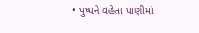• પુષ્પને વહેતા પાણીમાં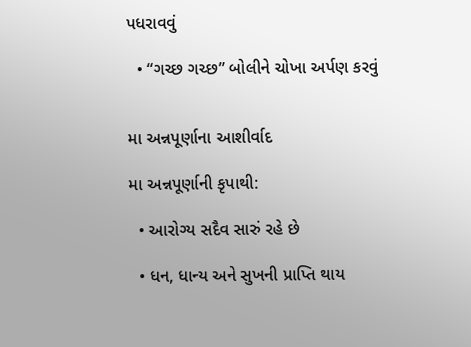પધરાવવું

  • “ગચ્છ ગચ્છ” બોલીને ચોખા અર્પણ કરવું


મા અન્નપૂર્ણાના આશીર્વાદ

મા અન્નપૂર્ણાની કૃપાથી:

  • આરોગ્ય સદૈવ સારું રહે છે

  • ધન, ધાન્ય અને સુખની પ્રાપ્તિ થાય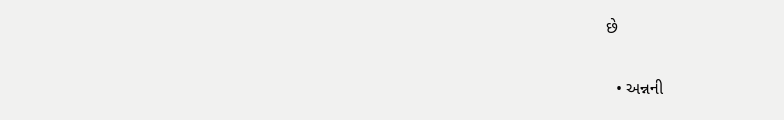છે

  • અન્નની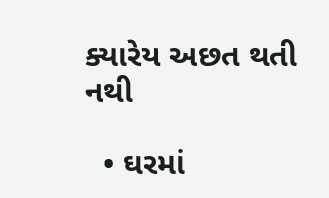ક્યારેય અછત થતી નથી

  • ઘરમાં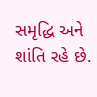સમૃદ્ધિ અને શાંતિ રહે છે.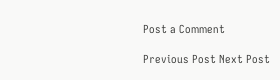Post a Comment

Previous Post Next Post